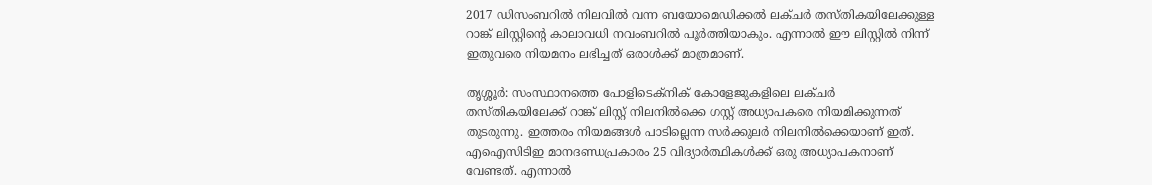2017 ഡിസംബറില്‍ നിലവില്‍ വന്ന ബയോമെഡിക്കൽ ലക്ചര്‍ തസ്തികയിലേക്കുള്ള റാങ്ക് ലിസ്റ്റിന്‍റെ കാലാവധി നവംബറില്‍ പൂർത്തിയാകും. എന്നാല്‍ ഈ ലിസ്റ്റിൽ നിന്ന് ഇതുവരെ നിയമനം ലഭിച്ചത് ഒരാള്‍ക്ക് മാത്രമാണ്.

തൃശ്ശൂർ: സംസ്ഥാനത്തെ പോളിടെക്നിക് കോളേജുകളിലെ ലക്ചര്‍ തസ്തികയിലേക്ക് റാങ്ക് ലിസ്റ്റ് നിലനിൽക്കെ ഗസ്റ്റ് അധ്യാപകരെ നിയമിക്കുന്നത് തുടരുന്നു. ഇത്തരം നിയമങ്ങൾ പാടില്ലെന്ന സര്‍ക്കുലര്‍ നിലനില്‍ക്കെയാണ് ഇത്. എഐസിടിഇ മാനദണ്ഡപ്രകാരം 25 വിദ്യാർത്ഥികൾക്ക് ഒരു അധ്യാപകനാണ് വേണ്ടത്. എന്നാല്‍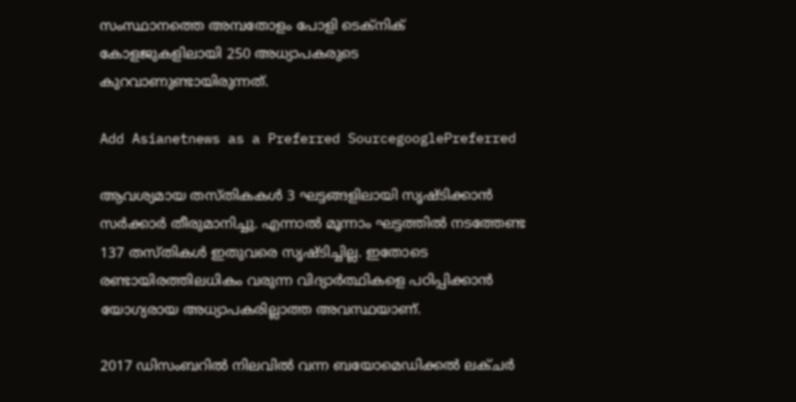സംസ്ഥാനത്തെ അമ്പതോളം പോളി ടെക്നിക് കോളജുകളിലായി 250 അധ്യാപകരുടെ കുറവാണുണ്ടായിരുന്നത്.

Add Asianetnews as a Preferred SourcegooglePreferred

ആവശ്യമായ തസ്തികകള്‍ 3 ഘട്ടങ്ങളിലായി സൃഷ്ടിക്കാൻ സർക്കാർ തീരുമാനിച്ചു. എന്നാല്‍ മൂന്നാം ഘട്ടത്തില്‍ നടത്തേണ്ട 137 തസ്തികള്‍ ഇതുവരെ സൃഷ്ടിച്ചില്ല. ഇതോടെ രണ്ടായിരത്തിലധികം വരുന്ന വിദ്യാര്‍ത്ഥികളെ പഠിപ്പിക്കാൻ യോഗ്യരായ അധ്യാപകരില്ലാത്ത അവസ്ഥയാണ്.

2017 ഡിസംബറില്‍ നിലവില്‍ വന്ന ബയോമെഡിക്കൽ ലക്ചര്‍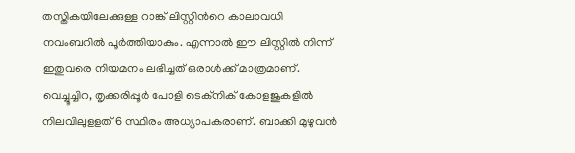തസ്തികയിലേക്കുള്ള റാങ്ക് ലിസ്റ്റിന്‍റെ കാലാവധി നവംബറില്‍ പൂർത്തിയാകും. എന്നാല്‍ ഈ ലിസ്റ്റിൽ നിന്ന് ഇതുവരെ നിയമനം ലഭിച്ചത് ഒരാള്‍ക്ക് മാത്രമാണ്. വെച്ചൂച്ചിറ, തൃക്കരിപ്പൂര്‍ പോളി ടെക്നിക് കോളജുകളില്‍ നിലവിലുളളത് 6 സ്ഥിരം അധ്യാപകരാണ്. ബാക്കി മുഴുവൻ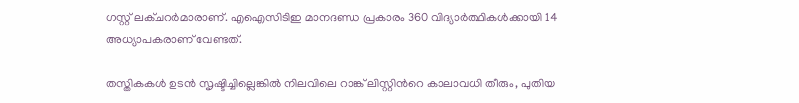ഗസ്റ്റ് ലക്ചറർമാരാണ്. എഐസിടിഇ മാനദണ്ഡ പ്രകാരം 360 വിദ്യാര്‍ത്ഥികൾക്കായി 14 അധ്യാപകരാണ് വേണ്ടത്.

തസ്തികകള്‍ ഉടൻ സൃഷ്ടിച്ചില്ലെങ്കില്‍ നിലവിലെ റാങ്ക് ലിസ്റ്റിന്‍റെ കാലാവധി തീരും, പുതിയ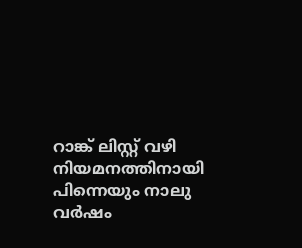റാങ്ക് ലിസ്റ്റ് വഴി നിയമനത്തിനായി പിന്നെയും നാലു വര്‍ഷം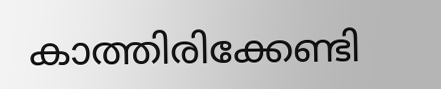കാത്തിരിക്കേണ്ടി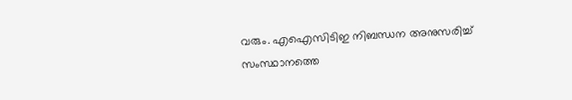വരും. എഐസിടിഇ നിബന്ധന അനുസരിച്ച് സംസ്ഥാനത്തെ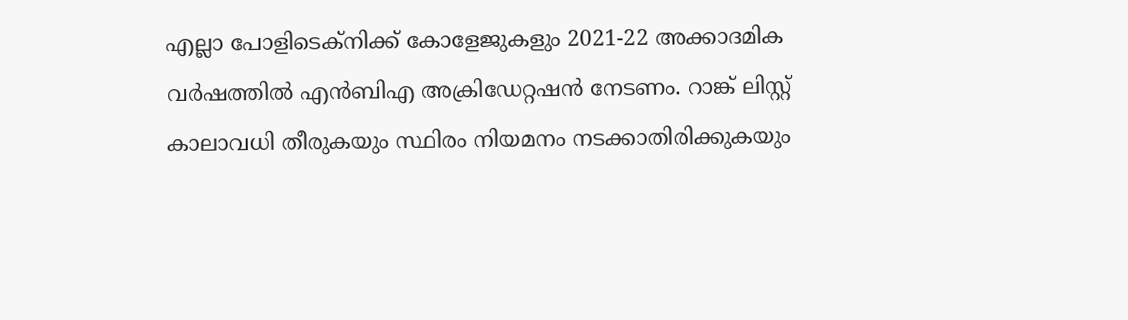എല്ലാ പോളിടെക്നിക്ക് കോളേജുകളും 2021-22 അക്കാദമിക വര്‍ഷത്തില്‍ എൻബിഎ അക്രിഡേറ്റഷൻ നേടണം. റാങ്ക് ലിസ്റ്റ് കാലാവധി തീരുകയും സ്ഥിരം നിയമനം നടക്കാതിരിക്കുകയും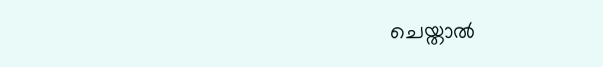ചെയ്താല്‍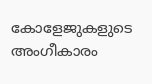കോളേജുകളുടെ അംഗീകാരം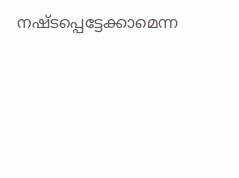നഷ്ടപ്പെട്ടേക്കാമെന്ന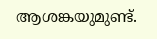ആശങ്കയുമുണ്ട്.